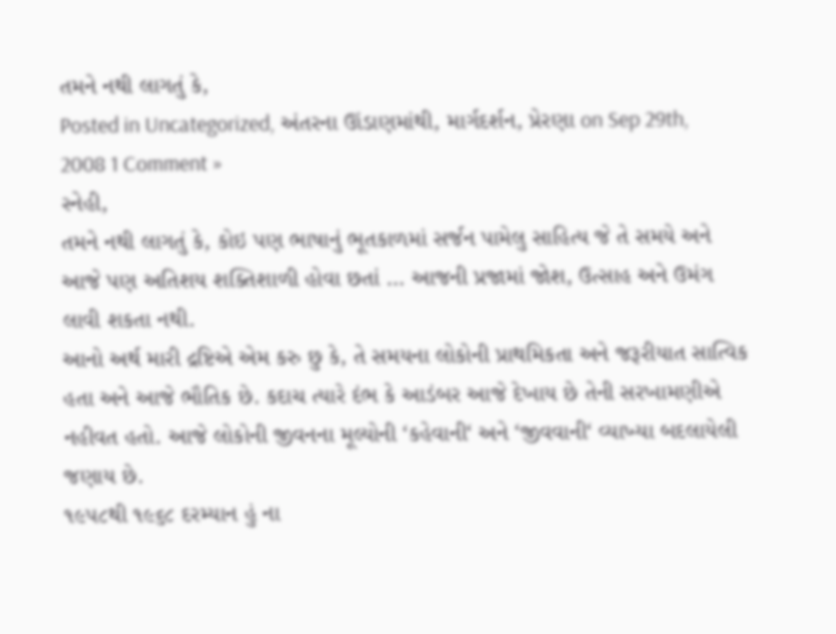તમને નથી લાગતું કે,
Posted in Uncategorized, અંતરના ઊંડાણમાંથી, માર્ગદર્શન, પ્રેરણા on Sep 29th, 2008 1 Comment »
સ્નેહી,
તમને નથી લાગતું કે, કોઇ પણ ભાષાનું ભૂતકાળમાં સર્જન પામેલુ સાહિત્ય જે તે સમયે અને આજે પણ અતિશય શક્તિશાળી હોવા છતાં … આજની પ્રજામાં જોશ, ઉત્સાહ અને ઉમંગ લાવી શકતા નથી.
આનો અર્થ મારી દ્રષ્ટિએ એમ કરુ છુ કે, તે સમયના લોકોની પ્રાથમિકતા અને જરૂરીયાત સાત્વિક હતા અને આજે ભૌતિક છે. કદાચ ત્યારે દંભ કે આડંબર આજે દેખાય છે તેની સરખામણીએ નહીવત હતો. આજે લોકોની જીવનના મૂલ્યોની ‘કહેવાની‘ અને ‘જીવવાની‘ વ્યાખ્યા બદલાયેલી જણાય છે.
૧૯૫૮થી ૧૯૬૮ દરમ્યાન હું ના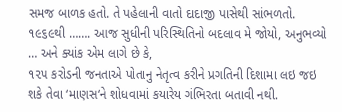સમજ બાળક હતો. તે પહેલાની વાતો દાદાજી પાસેથી સાંભળતો. ૧૯૬૯થી ……. આજ સુધીની પરિસ્થિતિનો બદલાવ મે જોયો, અનુભવ્યો … અને ક્યાંક એમ લાગે છે કે,
૧૨૫ કરોડની જનતાએ પોતાનુ નેતૃત્વ કરીને પ્રગતિની દિશામા લઇ જઇ શકે તેવા ‘માણસ‘ને શોધવામાં કયારેય ગંભિરતા બતાવી નથી.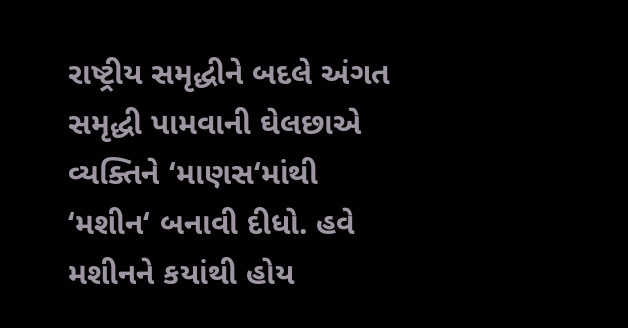રાષ્ટ્રીય સમૃદ્ધીને બદલે અંગત સમૃદ્ધી પામવાની ઘેલછાએ વ્યક્તિને ‘માણસ‘માંથી ‘મશીન‘ બનાવી દીધો. હવે મશીનને કયાંથી હોય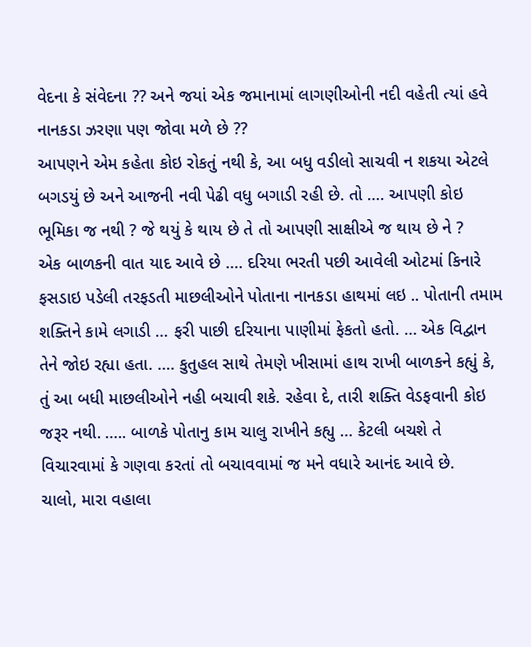વેદના કે સંવેદના ?? અને જયાં એક જમાનામાં લાગણીઓની નદી વહેતી ત્યાં હવે નાનકડા ઝરણા પણ જોવા મળે છે ??
આપણને એમ કહેતા કોઇ રોકતું નથી કે, આ બધુ વડીલો સાચવી ન શકયા એટલે બગડયું છે અને આજની નવી પેઢી વધુ બગાડી રહી છે. તો …. આપણી કોઇ ભૂમિકા જ નથી ? જે થયું કે થાય છે તે તો આપણી સાક્ષીએ જ થાય છે ને ?
એક બાળકની વાત યાદ આવે છે …. દરિયા ભરતી પછી આવેલી ઓટમાં કિનારે ફસડાઇ પડેલી તરફડતી માછલીઓને પોતાના નાનકડા હાથમાં લઇ .. પોતાની તમામ શક્તિને કામે લગાડી … ફરી પાછી દરિયાના પાણીમાં ફેકતો હતો. … એક વિદ્વાન તેને જોઇ રહ્યા હતા. …. કુતુહલ સાથે તેમણે ખીસામાં હાથ રાખી બાળકને કહ્યું કે, તું આ બધી માછલીઓને નહી બચાવી શકે. રહેવા દે, તારી શક્તિ વેડફવાની કોઇ જરૂર નથી. ….. બાળકે પોતાનુ કામ ચાલુ રાખીને કહ્યુ … કેટલી બચશે તે વિચારવામાં કે ગણવા કરતાં તો બચાવવામાં જ મને વધારે આનંદ આવે છે.
ચાલો, મારા વહાલા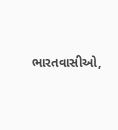ભારતવાસીઓ,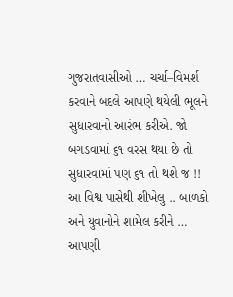ગુજરાતવાસીઓ … ચર્ચા–વિમર્શ કરવાને બદલે આપણે થયેલી ભૂલને સુધારવાનો આરંભ કરીએ. જો બગડવામાં ૬૧ વરસ થયા છે તો સુધારવામાં પણ ૬૧ તો થશે જ !!
આ વિશ્વ પાસેથી શીખેલુ .. બાળકો અને યુવાનોને શામેલ કરીને … આપણી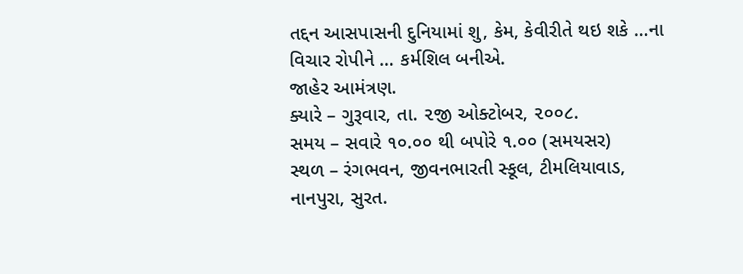તદ્દન આસપાસની દુનિયામાં શુ, કેમ, કેવીરીતે થઇ શકે …ના વિચાર રોપીને … કર્મશિલ બનીએ.
જાહેર આમંત્રણ.
ક્યારે – ગુરૂવાર, તા. ૨જી ઓક્ટોબર, ૨૦૦૮.
સમય – સવારે ૧૦.૦૦ થી બપોરે ૧.૦૦ (સમયસર)
સ્થળ – રંગભવન, જીવનભારતી સ્કૂલ, ટીમલિયાવાડ, નાનપુરા, સુરત.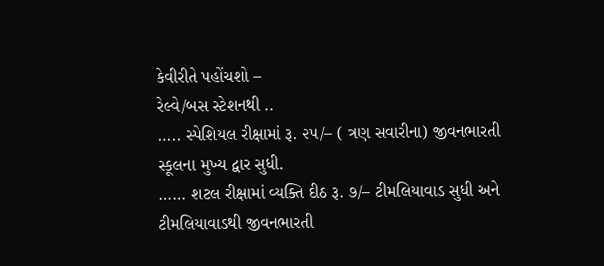કેવીરીતે પહોંચશો –
રેલ્વે/બસ સ્ટેશનથી ..
….. સ્પેશિયલ રીક્ષામાં રૂ. ૨૫/– ( ત્રણ સવારીના) જીવનભારતી સ્કૂલના મુખ્ય દ્વાર સુધી.
…… શટલ રીક્ષામાં વ્યક્તિ દીઠ રૂ. ૭/– ટીમલિયાવાડ સુધી અને ટીમલિયાવાડથી જીવનભારતી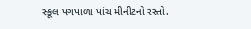સ્કૂલ પગપાળા પાંચ મીનીટનો રસ્તો.